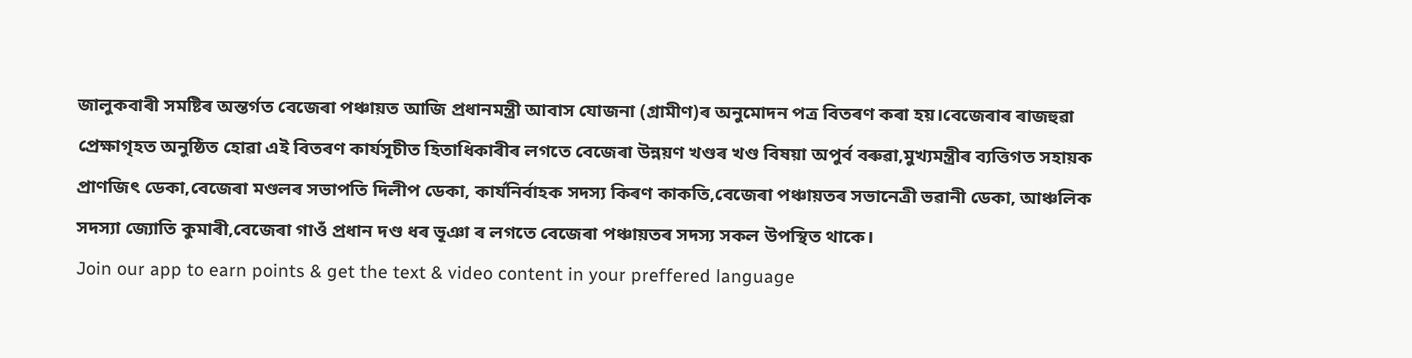জালুকবাৰী সমষ্টিৰ অন্তৰ্গত বেজেৰা পঞ্চায়ত আজি প্ৰধানমন্ত্ৰী আবাস যোজনা (গ্ৰামীণ)ৰ অনুমোদন পত্ৰ বিতৰণ কৰা হয়।বেজেৰাৰ ৰাজহুৱা প্ৰেক্ষাগৃহত অনুষ্ঠিত হোৱা এই বিতৰণ কাৰ্যসূচীত হিতাধিকাৰীৰ লগতে বেজেৰা উন্নয়ণ খণ্ডৰ খণ্ড বিষয়া অপুৰ্ব বৰুৱা,মুখ্যমন্ত্ৰীৰ ব্যত্তিগত সহায়ক প্ৰাণজিৎ ডেকা,বেজেৰা মণ্ডলৰ সভাপতি দিলীপ ডেকা, কাৰ্যনিৰ্বাহক সদস্য কিৰণ কাকতি,বেজেৰা পঞ্চায়তৰ সভানেত্ৰী ভৱানী ডেকা, আঞ্চলিক সদস্যা জ্যোতি কুমাৰী,বেজেৰা গাওঁ প্ৰধান দণ্ড ধৰ ভূঞা ৰ লগতে বেজেৰা পঞ্চায়তৰ সদস্য সকল উপস্থিত থাকে।
Join our app to earn points & get the text & video content in your preffered language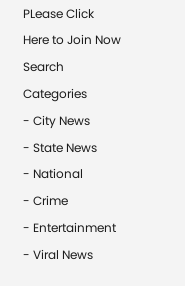PLease Click Here to Join Now
Search
Categories
- City News
- State News
- National
- Crime
- Entertainment
- Viral News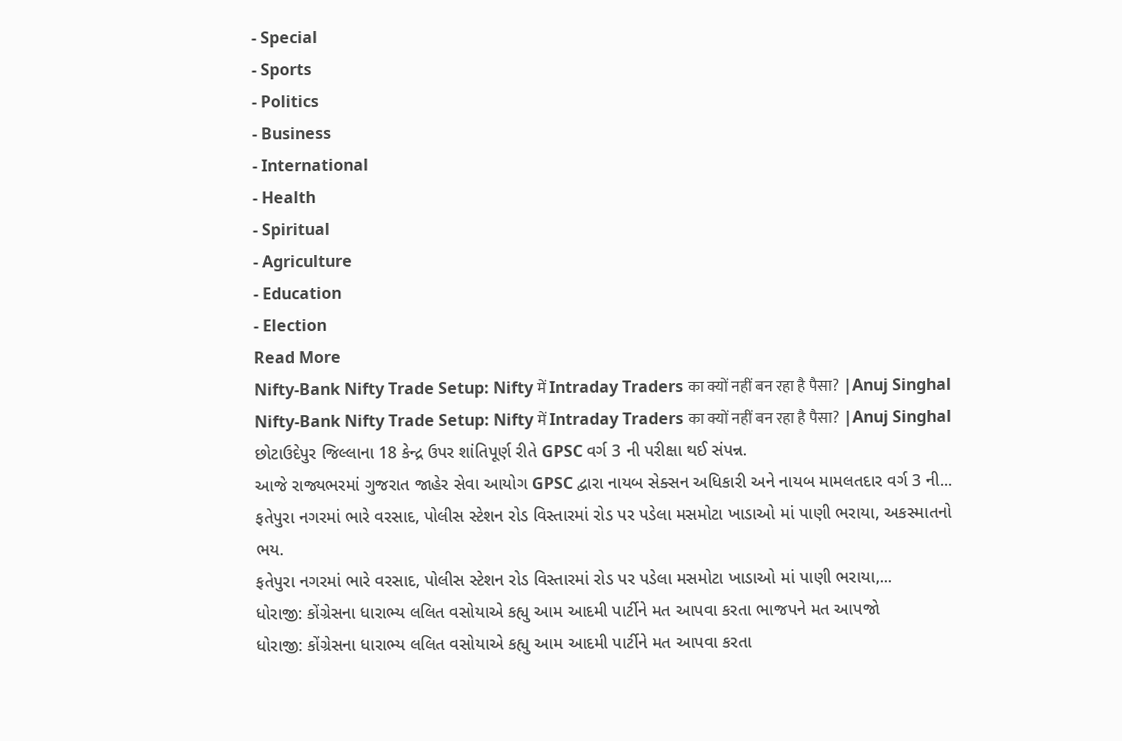- Special
- Sports
- Politics
- Business
- International
- Health
- Spiritual
- Agriculture
- Education
- Election
Read More
Nifty-Bank Nifty Trade Setup: Nifty में Intraday Traders का क्यों नहीं बन रहा है पैसा? |Anuj Singhal
Nifty-Bank Nifty Trade Setup: Nifty में Intraday Traders का क्यों नहीं बन रहा है पैसा? |Anuj Singhal
છોટાઉદેપુર જિલ્લાના 18 કેન્દ્ર ઉપર શાંતિપૂર્ણ રીતે GPSC વર્ગ 3 ની પરીક્ષા થઈ સંપન્ન.
આજે રાજ્યભરમાં ગુજરાત જાહેર સેવા આયોગ GPSC દ્વારા નાયબ સેક્સન અધિકારી અને નાયબ મામલતદાર વર્ગ 3 ની...
ફતેપુરા નગરમાં ભારે વરસાદ, પોલીસ સ્ટેશન રોડ વિસ્તારમાં રોડ પર પડેલા મસમોટા ખાડાઓ માં પાણી ભરાયા, અકસ્માતનો ભય.
ફતેપુરા નગરમાં ભારે વરસાદ, પોલીસ સ્ટેશન રોડ વિસ્તારમાં રોડ પર પડેલા મસમોટા ખાડાઓ માં પાણી ભરાયા,...
ધોરાજી: કોંગ્રેસના ધારાભ્ય લલિત વસોયાએ કહ્યુ આમ આદમી પાર્ટીને મત આપવા કરતા ભાજપને મત આપજો
ધોરાજી: કોંગ્રેસના ધારાભ્ય લલિત વસોયાએ કહ્યુ આમ આદમી પાર્ટીને મત આપવા કરતા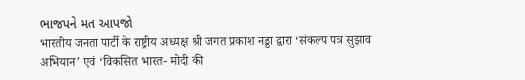ભાજપને મત આપજો
भारतीय जनता पार्टी के राष्ट्रीय अध्यक्ष श्री जगत प्रकाश नड्डा द्वारा ‘संकल्प पत्र सुझाव अभियान’ एवं ‘विकसित भारत- मोदी की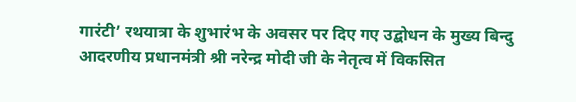गारंटी’ रथयात्रा के शुभारंभ के अवसर पर दिए गए उद्बोधन के मुख्य बिन्दु
आदरणीय प्रधानमंत्री श्री नरेन्द्र मोदी जी के नेतृत्व में विकसित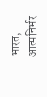भारत, आत्मनिर्भर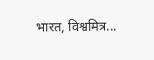भारत, विश्वमित्र...